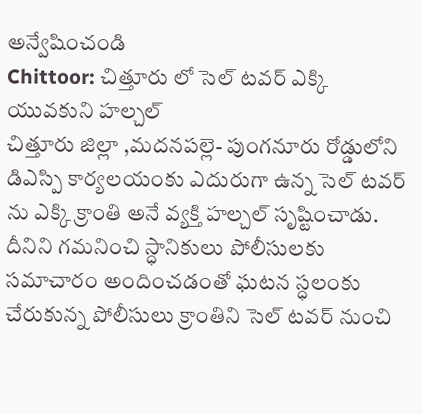అన్వేషించండి
Chittoor: చిత్తూరు లో సెల్ టవర్ ఎక్కి యువకుని హల్చల్
చిత్తూరు జిల్లా ,మదనపల్లె- పుంగనూరు రోడ్డులోని డిఎస్పి కార్యలయంకు ఎదురుగా ఉన్న సెల్ టవర్ ను ఎక్కి క్రాంతి అనే వ్యక్తి హల్చల్ సృష్టించాడు. దీనిని గమనించి స్ధానికులు పోలీసులకు సమాచారం అందించడంతో ఘటన స్ధలంకు చేరుకున్న పోలీసులు క్రాంతిని సెల్ టవర్ నుంచి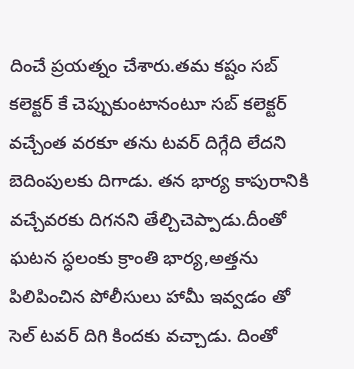దించే ప్రయత్నం చేశారు.తమ కష్టం సబ్ కలెక్టర్ కే చెప్పుకుంటానంటూ సబ్ కలెక్టర్ వచ్చేంత వరకూ తను టవర్ దిగ్గేది లేదని బెదింపులకు దిగాడు. తన భార్య కాపురానికి వచ్చేవరకు దిగనని తేల్చిచెప్పాడు.దీంతో ఘటన స్ధలంకు క్రాంతి భార్య,అత్తను పిలిపించిన పోలీసులు హామీ ఇవ్వడం తో సెల్ టవర్ దిగి కిందకు వచ్చాడు. దింతో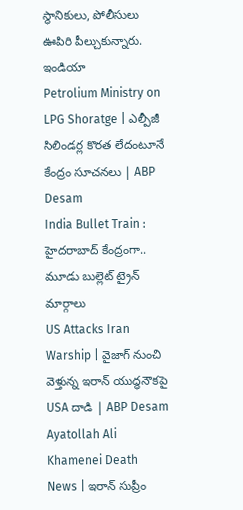స్థానికులు, పోలీసులు ఊపిరి పీల్చుకున్నారు.
ఇండియా
Petrolium Ministry on LPG Shoratge | ఎల్పీజీ సిలిండర్ల కొరత లేదంటూనే కేంద్రం సూచనలు | ABP Desam
India Bullet Train : హైదరాబాద్ కేంద్రంగా.. మూడు బుల్లెట్ ట్రైన్ మార్గాలు
US Attacks Iran Warship | వైజాగ్ నుంచి వెళ్తున్న ఇరాన్ యుద్ధనౌకపై USA దాడి | ABP Desam
Ayatollah Ali Khamenei Death News | ఇరాన్ సుప్రీం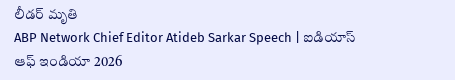లీడర్ మృతి
ABP Network Chief Editor Atideb Sarkar Speech | ఐడియాస్ ఆఫ్ ఇండియా 2026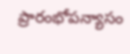ప్రారంభోపన్యాసం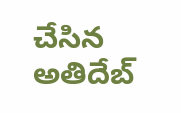చేసిన అతిదేబ్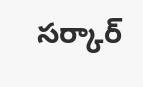సర్కార్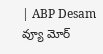| ABP Desam
వ్యూ మోర్